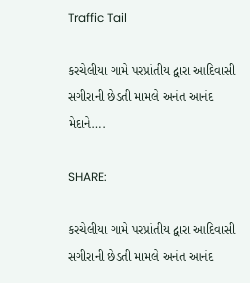Traffic Tail

કરચેલીયા ગામે પરપ્રાંતીય દ્વારા આદિવાસી સગીરાની છેડતી મામલે અનંત આનંદ મેદાને….

SHARE:

કરચેલીયા ગામે પરપ્રાંતીય દ્વારા આદિવાસી સગીરાની છેડતી મામલે અનંત આનંદ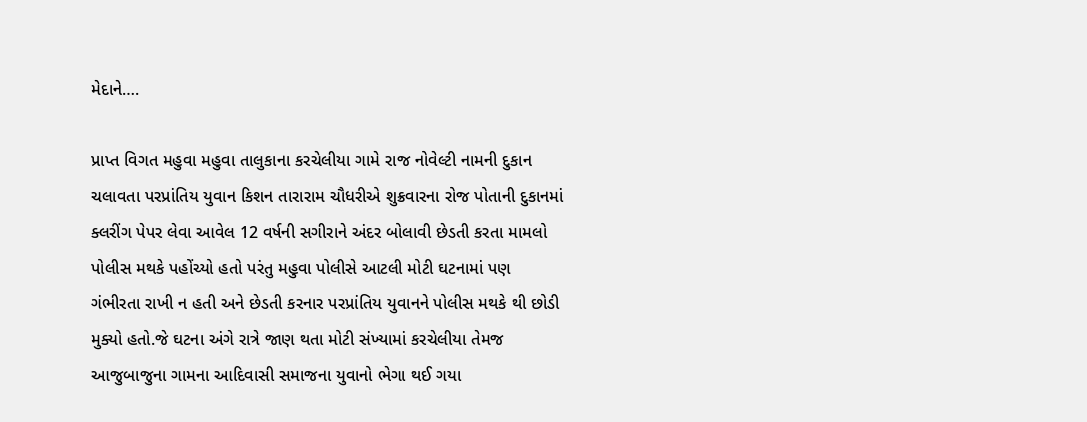મેદાને….

પ્રાપ્ત વિગત મહુવા મહુવા તાલુકાના કરચેલીયા ગામે રાજ નોવેલ્ટી નામની દુકાન ચલાવતા પરપ્રાંતિય યુવાન કિશન તારારામ ચૌધરીએ શુક્રવારના રોજ પોતાની દુકાનમાં ક્લરીંગ પેપર લેવા આવેલ 12 વર્ષની સગીરાને અંદર બોલાવી છેડતી કરતા મામલો પોલીસ મથકે પહોંચ્યો હતો પરંતુ મહુવા પોલીસે આટલી મોટી ઘટનામાં પણ ગંભીરતા રાખી ન હતી અને છેડતી કરનાર પરપ્રાંતિય યુવાનને પોલીસ મથકે થી છોડી મુક્યો હતો.જે ઘટના અંગે રાત્રે જાણ થતા મોટી સંખ્યામાં કરચેલીયા તેમજ આજુબાજુના ગામના આદિવાસી સમાજના યુવાનો ભેગા થઈ ગયા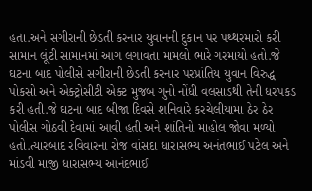હતા.અને સગીરાની છેડતી કરનાર યુવાનની દુકાન પર પથ્થરમારો કરી સામાન લૂંટી સામાનમાં આગ લગાવતા મામલો ભારે ગરમાયો હતો.જે ઘટના બાદ પોલીસે સગીરાની છેડતી કરનાર પરપ્રાંતિય યુવાન વિરુદ્ધ પોકસો અને એક્ટ્રોસીટી એક્ટ મુજબ ગુનો નોંધી વલસાડથી તેની ધરપકડ કરી હતી.જે ઘટના બાદ બીજા દિવસે શનિવારે કરચેલીયામા ઠેર ઠેર પોલીસ ગોઠવી દેવામાં આવી હતી અને શાંતિનો માહોલ જોવા મળ્યો હતો.ત્યારબાદ રવિવારના રોજ વાંસદા ધારાસભ્ય અનંતભાઈ પટેલ અને માંડવી માજી ધારાસભ્ય આનંદભાઈ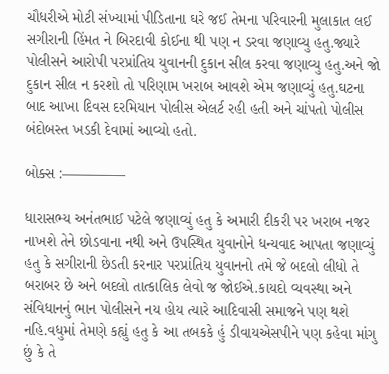ચૌધરીએ મોટી સંખ્યામાં પીડિતાના ઘરે જઈ તેમના પરિવારની મુલાકાત લઈ સગીરાની હિંમત ને બિરદાવી કોઈના થી પણ ન ડરવા જણાવ્યુ હતુ.જ્યારે પોલીસને આરોપી પરપ્રાંતિય યુવાનની દુકાન સીલ કરવા જણાવ્યુ હતુ.અને જો દુકાન સીલ ન કરશો તો પરિણામ ખરાબ આવશે એમ જણાવ્યું હતુ.ઘટના બાદ આખા દિવસ દરમિયાન પોલીસ એલર્ટ રહી હતી અને ચાંપતો પોલીસ બંદોબસ્ત ખડકી દેવામાં આવ્યો હતો.

બોક્સ :————–

ધારાસભ્ય અનંતભાઈ પટેલે જણાવ્યું હતુ કે અમારી દીકરી પર ખરાબ નજર નાખશે તેને છોડવાના નથી અને ઉપસ્થિત યુવાનોને ધન્યવાદ આપતા જણાવ્યું હતુ કે સગીરાની છેડતી કરનાર પરપ્રાંતિય યુવાનનો તમે જે બદલો લીધો તે બરાબર છે અને બદલો તાત્કાલિક લેવો જ જોઈએ.કાયદો વ્યવસ્થા અને સંવિધાનનું ભાન પોલીસને નય હોય ત્યારે આદિવાસી સમાજને પણ થશે નહિ.વધુમાં તેમણે કહ્યું હતુ કે આ તબકકે હું ડીવાયએસપીને પણ કહેવા માંગુ છું કે તે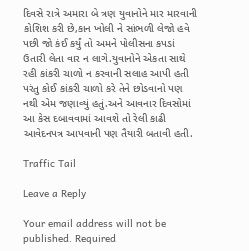દિવસે રાત્રે અમારા બે ત્રણ યુવાનોને માર મારવાની કોશિશ કરી છે,કાન ખોલી ને સાંભળી લેજો હવે પછી જો કંઈ કર્યું તો અમને પોલીસના કપડાં ઉતારી લેતા વાર ન લાગે.યુવાનોને એકતા સાથે રહી કાંકરી ચાળો ન કરવાની સલાહ આપી હતી પરંતુ કોઈ કાંકરી ચાળો કરે તેને છોડવાનો પણ નથી એમ જણાવ્યું હતું.અને આવનાર દિવસોમાં આ કેસ દબાવવામાં આવશે તો રેલી કાઢી આવેદનપત્ર આપવાની પણ તૈયારી બતાવી હતી.

Traffic Tail

Leave a Reply

Your email address will not be published. Required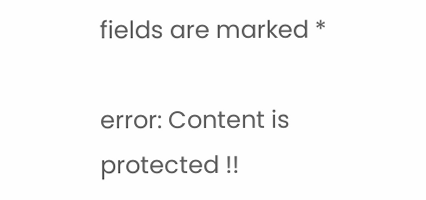fields are marked *

error: Content is protected !!